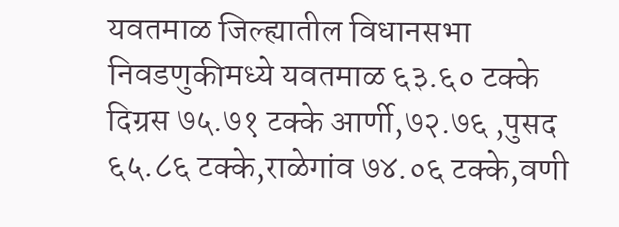यवतमाळ जिल्ह्यातील विधानसभा निवडणुकीमध्ये यवतमाळ ६३.६० टक्के दिग्रस ७५.७१ टक्के आर्णी,७२.७६ ,पुसद ६५.८६ टक्के,राळेगांव ७४.०६ टक्के,वणी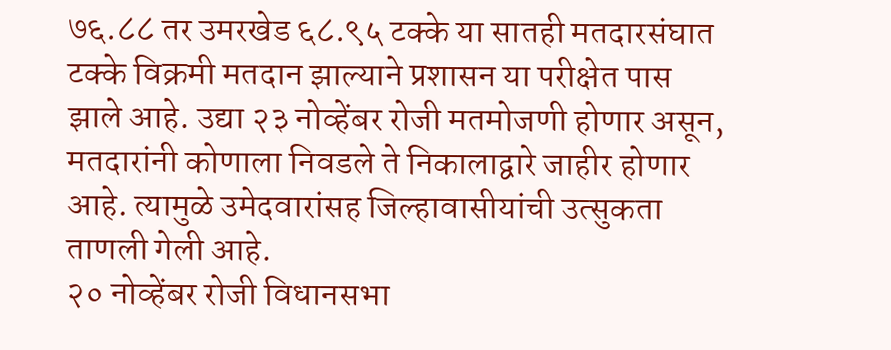७६.८८ तर उमरखेड ६८.९५ टक्के या सातही मतदारसंघात टक्के विक्रमी मतदान झाल्याने प्रशासन या परीक्षेत पास झाले आहे. उद्या २३ नोव्हेंबर रोजी मतमोजणी होणार असून, मतदारांनी कोणाला निवडले ते निकालाद्वारे जाहीर होणार आहे. त्यामुळे उमेदवारांसह जिल्हावासीयांची उत्सुकता ताणली गेली आहे.
२० नोव्हेंबर रोजी विधानसभा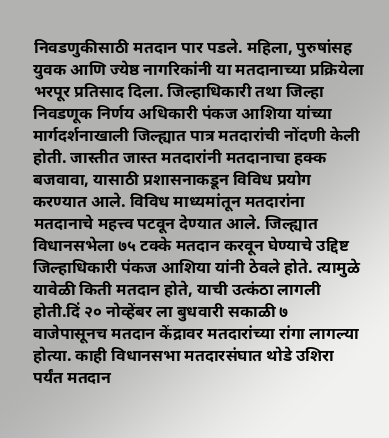निवडणुकीसाठी मतदान पार पडले. महिला, पुरुषांसह युवक आणि ज्येष्ठ नागरिकांनी या मतदानाच्या प्रक्रियेला भरपूर प्रतिसाद दिला. जिल्हाधिकारी तथा जिल्हा निवडणूक निर्णय अधिकारी पंकज आशिया यांच्या मार्गदर्शनाखाली जिल्ह्यात पात्र मतदारांची नोंदणी केली होती. जास्तीत जास्त मतदारांनी मतदानाचा हक्क बजवावा, यासाठी प्रशासनाकडून विविध प्रयोग करण्यात आले. विविध माध्यमांतून मतदारांना मतदानाचे महत्त्व पटवून देण्यात आले. जिल्ह्यात विधानसभेला ७५ टक्के मतदान करवून घेण्याचे उद्दिष्ट जिल्हाधिकारी पंकज आशिया यांनी ठेवले होते. त्यामुळे यावेळी किती मतदान होते, याची उत्कंठा लागली होती.दिं २० नोव्हेंबर ला बुधवारी सकाळी ७ वाजेपासूनच मतदान केंद्रावर मतदारांच्या रांगा लागल्या होत्या. काही विधानसभा मतदारसंघात थोडे उशिरा पर्यंत मतदान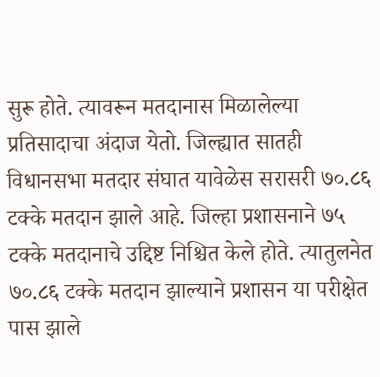सुरू होते. त्यावरून मतदानास मिळालेल्या प्रतिसादाचा अंदाज येतो. जिल्ह्यात सातही विधानसभा मतदार संघात यावेळेस सरासरी ७०.८६ टक्के मतदान झाले आहे. जिल्हा प्रशासनाने ७५ टक्के मतदानाचे उद्दिष्ट निश्चित केले होते. त्यातुलनेत ७०.८६ टक्के मतदान झाल्याने प्रशासन या परीक्षेत पास झाले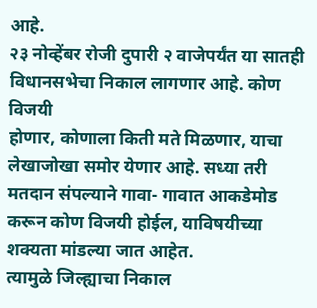आहे.
२३ नोव्हेंबर रोजी दुपारी २ वाजेपर्यंत या सातही विधानसभेचा निकाल लागणार आहे. कोण विजयी
होणार, कोणाला किती मते मिळणार, याचा लेखाजोखा समोर येणार आहे. सध्या तरी मतदान संपल्याने गावा- गावात आकडेमोड करून कोण विजयी होईल, याविषयीच्या शक्यता मांडल्या जात आहेत.
त्यामुळे जिल्ह्याचा निकाल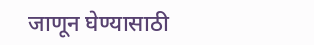जाणून घेण्यासाठी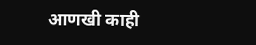आणखी काही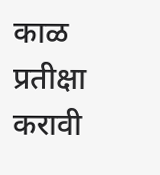काळ प्रतीक्षा करावी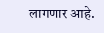लागणार आहे.